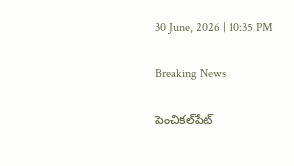30 June, 2026 | 10:35 PM

Breaking News

పెంచికల్‌పేట్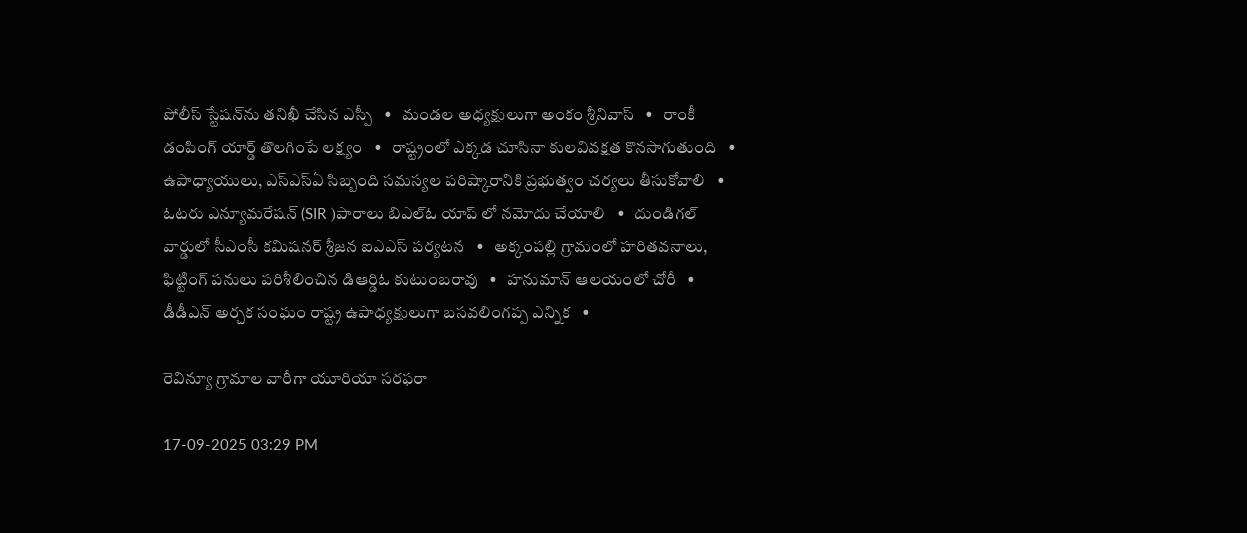పోలీస్ స్టేషన్‌ను తనిఖీ చేసిన ఎస్పీ   •   మండల అధ్యక్షులుగా అంకం శ్రీనివాస్   •   రాంకీ డంపింగ్ యార్డ్ తొలగింపే లక్ష్యం   •   రాష్ట్రంలో ఎక్కడ చూసినా కులవివక్షత కొనసాగుతుంది   •   ఉపాధ్యాయులు, ఎస్‌ఎస్‌ఏ సిబ్బంది సమస్యల పరిష్కారానికి ప్రభుత్వం చర్యలు తీసుకోవాలి   •   ఓటరు ఎన్యూమరేషన్ (SIR )పారాలు బిఎల్ఓ యాప్ లో నమోదు చేయాలి   •   దుండిగల్ వార్డులో సీఎంసీ కమిషనర్ శ్రీజన ఐఎఎస్ పర్యటన   •   అక్కంపల్లి గ్రామంలో హరితవనాలు, ఫిట్టింగ్ పనులు పరిశీలించిన డిఆర్డిఓ కుటుంబరావు   •   హనుమాన్ ఆలయంలో చోరీ   •   డీడీఎన్ అర్చక సంఘం రాష్ట్ర ఉపాధ్యక్షులుగా బసవలింగప్ప ఎన్నిక   •

రెవిన్యూ గ్రామాల వారీగా యూరియా సరఫరా

17-09-2025 03:29 PM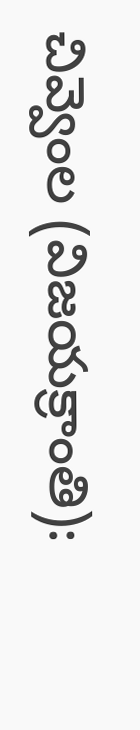చివ్వెంల (విజయక్రాంతి):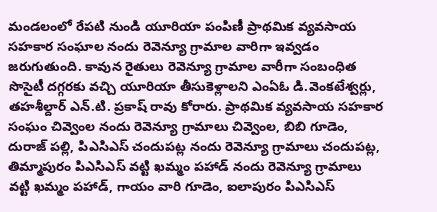మండలంలో రేపటి నుండి యూరియా పంపిణీ ప్రాథమిక వ్యవసాయ సహకార సంఘాల నందు రెవెన్యూ గ్రామాల వారిగా ఇవ్వడం జరుగుతుంది. కావున రైతులు రెవెన్యూ గ్రామాల వారీగా సంబంధిత సొసైటీ దగ్గరకు వచ్చి యూరియా తీసుకెళ్లాలని ఎంఏఓ డి.వెంకటేశ్వర్లు, తహశీల్దార్ ఎన్.టి. ప్రకాష్ రావు కోరారు. ప్రాథమిక వ్యవసాయ సహకార సంఘం చివ్వెంల నందు రెవెన్యూ గ్రామాలు చివ్వెంల, బిబి గూడెం, దురాజ్ పల్లి, పిఎసిఎస్ చందుపట్ల నందు రెవెన్యూ గ్రామాలు చందుపట్ల, తిమ్మాపురం పిఎసిఎస్ వట్టి ఖమ్మం పహాడ్ నందు రెవెన్యూ గ్రామాలు వట్టి ఖమ్మం పహాడ్, గాయం వారి గూడెం, ఐలాపురం పిఎసిఎస్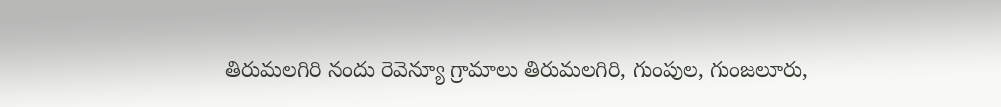తిరుమలగిరి నందు రెవెన్యూ గ్రామాలు తిరుమలగిరి, గుంపుల, గుంజలూరు,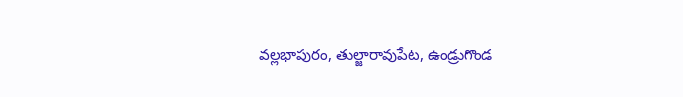వల్లభాపురం, తుల్జారావుపేట, ఉండ్రుగొండ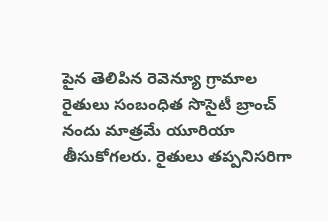పైన తెలిపిన రెవెన్యూ గ్రామాల రైతులు సంబంధిత సొసైటీ బ్రాంచ్ నందు మాత్రమే యూరియా తీసుకోగలరు. రైతులు తప్పనిసరిగా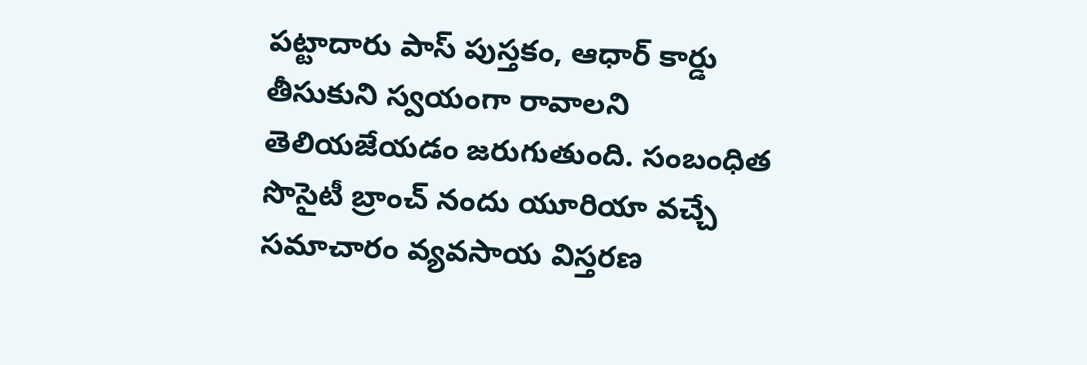పట్టాదారు పాస్ పుస్తకం, ఆధార్ కార్డు తీసుకుని స్వయంగా రావాలని తెలియజేయడం జరుగుతుంది. సంబంధిత సొసైటీ బ్రాంచ్ నందు యూరియా వచ్చే సమాచారం వ్యవసాయ విస్తరణ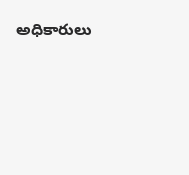అధికారులు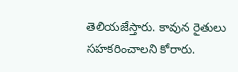తెలియజేస్తారు. కావున రైతులు సహకరించాలని కోరారు.